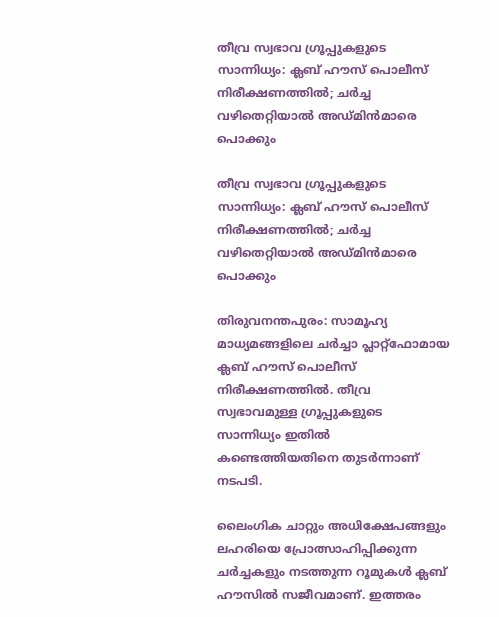തീവ്ര സ്വഭാവ ഗ്രൂപ്പുകളുടെ സാന്നിധ്യം: ക്ലബ് ഹൗസ് പൊലീസ് നിരീക്ഷണത്തില്‍; ചര്‍ച്ച വഴിതെറ്റിയാല്‍ അഡ്മിന്‍മാരെ പൊക്കും

തീവ്ര സ്വഭാവ ഗ്രൂപ്പുകളുടെ സാന്നിധ്യം: ക്ലബ് ഹൗസ് പൊലീസ് നിരീക്ഷണത്തില്‍; ചര്‍ച്ച വഴിതെറ്റിയാല്‍ അഡ്മിന്‍മാരെ പൊക്കും

തിരുവനന്തപുരം: സാമൂഹ്യ മാധ്യമങ്ങളിലെ ചര്‍ച്ചാ പ്ലാറ്റ്‌ഫോമായ ക്ലബ് ഹൗസ് പൊലീസ് നിരീക്ഷണത്തില്‍. തീവ്ര സ്വഭാവമുള്ള ഗ്രൂപ്പുകളുടെ സാന്നിധ്യം ഇതില്‍ കണ്ടെത്തിയതിനെ തുടര്‍ന്നാണ് നടപടി.

ലൈംഗിക ചാറ്റും അധിക്ഷേപങ്ങളും ലഹരിയെ പ്രോത്സാഹിപ്പിക്കുന്ന ചര്‍ച്ചകളും നടത്തുന്ന റൂമുകള്‍ ക്ലബ് ഹൗസില്‍ സജീവമാണ്. ഇത്തരം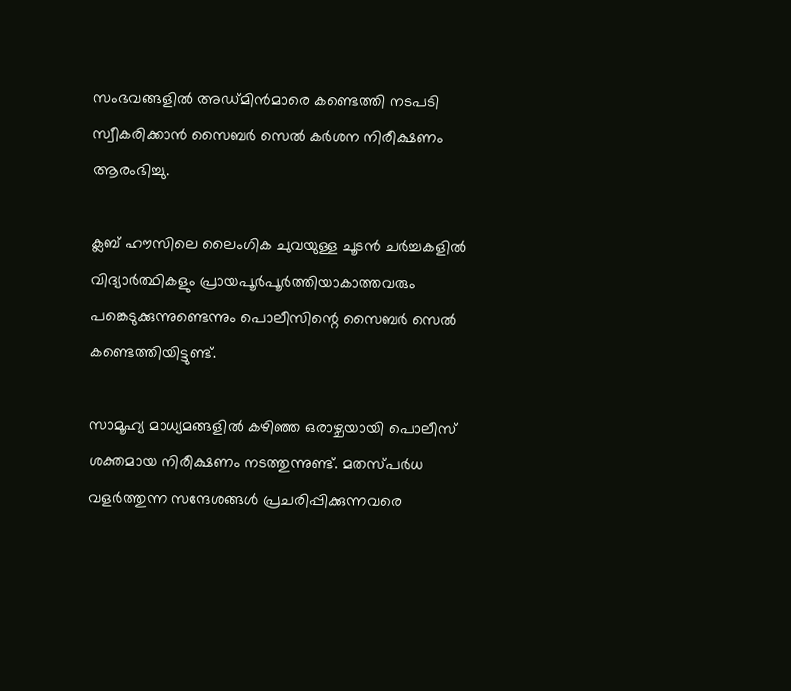സംഭവങ്ങളില്‍ അഡ്മിന്‍മാരെ കണ്ടെത്തി നടപടി സ്വീകരിക്കാന്‍ സൈബര്‍ സെല്‍ കര്‍ശന നിരീക്ഷണം ആരംഭിച്ചു.

ക്ലബ് ഹൗസിലെ ലൈംഗിക ചുവയുള്ള ചൂടന്‍ ചര്‍ച്ചകളില്‍ വിദ്യാര്‍ത്ഥികളും പ്രായപൂര്‍പൂര്‍ത്തിയാകാത്തവരും പങ്കെടുക്കുന്നുണ്ടെന്നും പൊലീസിന്റെ സൈബര്‍ സെല്‍ കണ്ടെത്തിയിട്ടുണ്ട്.

സാമൂഹ്യ മാധ്യമങ്ങളില്‍ കഴിഞ്ഞ ഒരാഴ്ചയായി പൊലീസ് ശക്തമായ നിരീക്ഷണം നടത്തുന്നുണ്ട്. മതസ്പര്‍ധ വളര്‍ത്തുന്ന സന്ദേശങ്ങള്‍ പ്രചരിപ്പിക്കുന്നവരെ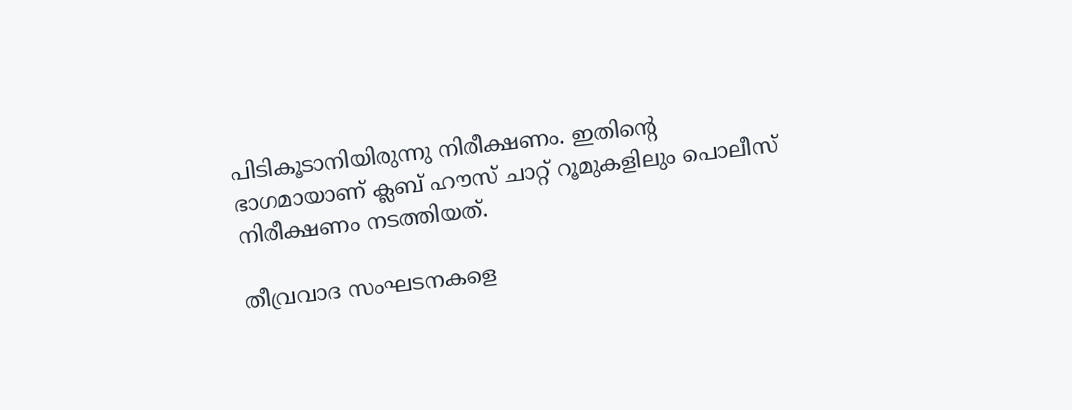പിടികൂടാനിയിരുന്നു നിരീക്ഷണം. ഇതിന്റെ ഭാഗമായാണ് ക്ലബ് ഹൗസ് ചാറ്റ് റൂമുകളിലും പൊലീസ് നിരീക്ഷണം നടത്തിയത്.

തീവ്രവാദ സംഘടനകളെ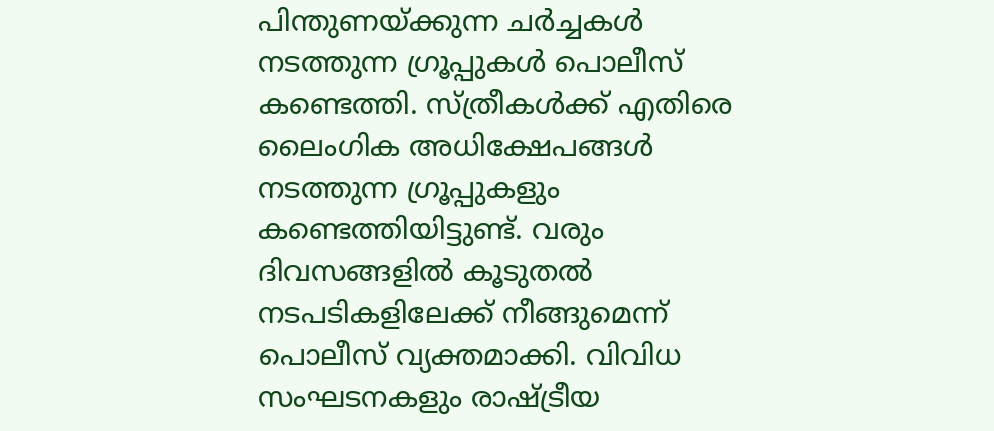പിന്തുണയ്ക്കുന്ന ചര്‍ച്ചകള്‍ നടത്തുന്ന ഗ്രൂപ്പുകള്‍ പൊലീസ് കണ്ടെത്തി. സ്ത്രീകള്‍ക്ക് എതിരെ ലൈംഗിക അധിക്ഷേപങ്ങള്‍ നടത്തുന്ന ഗ്രൂപ്പുകളും കണ്ടെത്തിയിട്ടുണ്ട്. വരും ദിവസങ്ങളില്‍ കൂടുതല്‍ നടപടികളിലേക്ക് നീങ്ങുമെന്ന് പൊലീസ് വ്യക്തമാക്കി. വിവിധ സംഘടനകളും രാഷ്ട്രീയ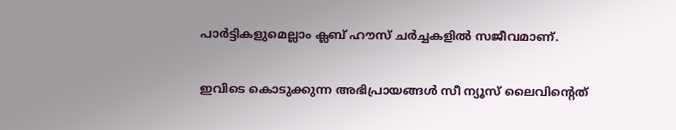പാര്‍ട്ടികളുമെല്ലാം ക്ലബ് ഹൗസ് ചര്‍ച്ചകളില്‍ സജീവമാണ്.

ഇവിടെ കൊടുക്കുന്ന അഭിപ്രായങ്ങള്‍ സീ ന്യൂസ് ലൈവിന്റെത്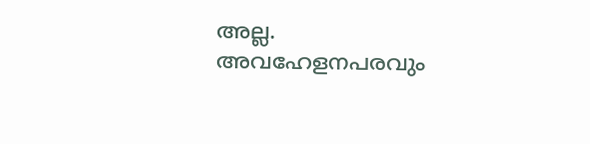അല്ല. അവഹേളനപരവും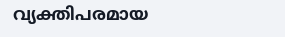വ്യക്തിപരമായ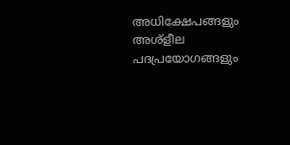അധിക്ഷേപങ്ങളും അശ്‌ളീല പദപ്രയോഗങ്ങളും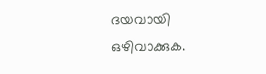ദയവായി ഒഴിവാക്കുക.